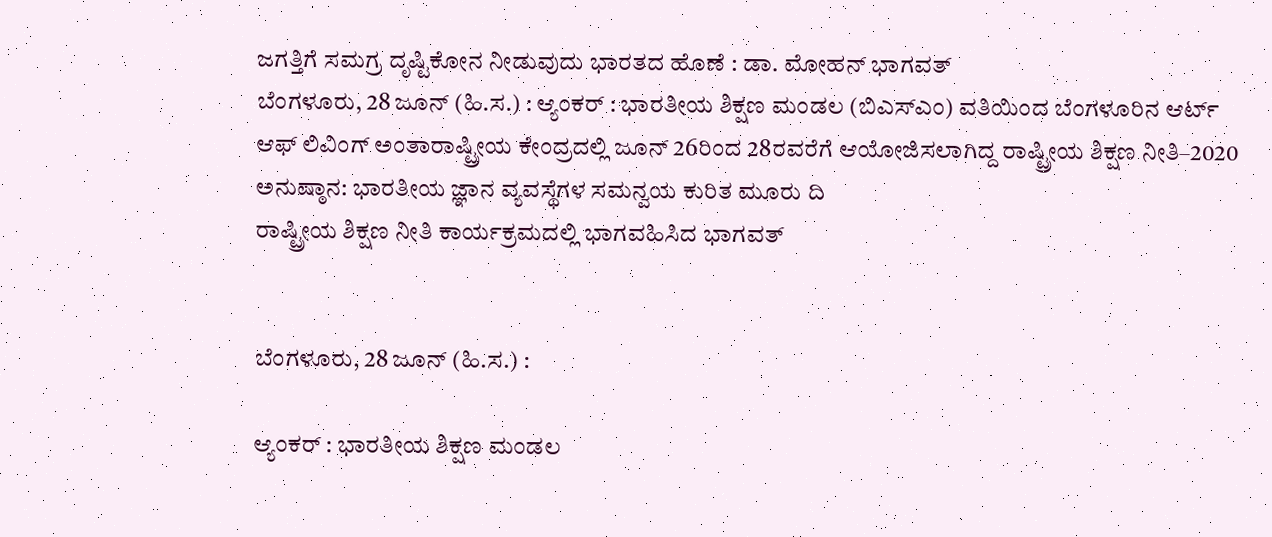ಜಗತ್ತಿಗೆ ಸಮಗ್ರ ದೃಷ್ಟಿಕೋನ ನೀಡುವುದು ಭಾರತದ ಹೊಣೆ : ಡಾ. ಮೋಹನ್ ಭಾಗವತ್
ಬೆಂಗಳೂರು, 28 ಜೂನ್ (ಹಿ.ಸ.) : ಆ್ಯಂಕರ್ : ಭಾರತೀಯ ಶಿಕ್ಷಣ ಮಂಡಲ (ಬಿಎಸ್ಎಂ) ವತಿಯಿಂದ ಬೆಂಗಳೂರಿನ ಆರ್ಟ್ ಆಫ್ ಲಿವಿಂಗ್ ಅಂತಾರಾಷ್ಟ್ರೀಯ ಕೇಂದ್ರದಲ್ಲಿ ಜೂನ್ 26ರಿಂದ 28ರವರೆಗೆ ಆಯೋಜಿಸಲಾಗಿದ್ದ ರಾಷ್ಟ್ರೀಯ ಶಿಕ್ಷಣ ನೀತಿ–2020 ಅನುಷ್ಠಾನ: ಭಾರತೀಯ ಜ್ಞಾನ ವ್ಯವಸ್ಥೆಗಳ ಸಮನ್ವಯ ಕುರಿತ ಮೂರು ದಿ
ರಾಷ್ಟ್ರೀಯ ಶಿಕ್ಷಣ ನೀತಿ ಕಾರ್ಯಕ್ರಮದಲ್ಲಿ ಭಾಗವಹಿಸಿದ ಭಾಗವತ್


ಬೆಂಗಳೂರು, 28 ಜೂನ್ (ಹಿ.ಸ.) :

ಆ್ಯಂಕರ್ : ಭಾರತೀಯ ಶಿಕ್ಷಣ ಮಂಡಲ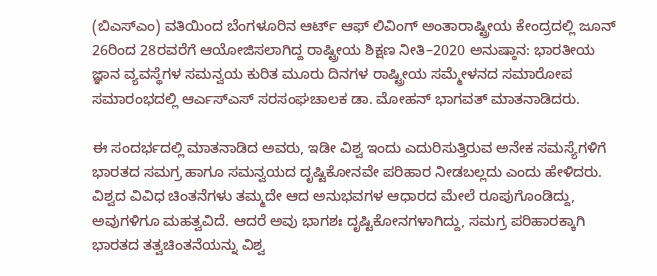(ಬಿಎಸ್ಎಂ) ವತಿಯಿಂದ ಬೆಂಗಳೂರಿನ ಆರ್ಟ್ ಆಫ್ ಲಿವಿಂಗ್ ಅಂತಾರಾಷ್ಟ್ರೀಯ ಕೇಂದ್ರದಲ್ಲಿ ಜೂನ್ 26ರಿಂದ 28ರವರೆಗೆ ಆಯೋಜಿಸಲಾಗಿದ್ದ ರಾಷ್ಟ್ರೀಯ ಶಿಕ್ಷಣ ನೀತಿ–2020 ಅನುಷ್ಠಾನ: ಭಾರತೀಯ ಜ್ಞಾನ ವ್ಯವಸ್ಥೆಗಳ ಸಮನ್ವಯ ಕುರಿತ ಮೂರು ದಿನಗಳ ರಾಷ್ಟ್ರೀಯ ಸಮ್ಮೇಳನದ ಸಮಾರೋಪ ಸಮಾರಂಭದಲ್ಲಿ ಆರ್ಎಸ್ಎಸ್ ಸರಸಂಘಚಾಲಕ ಡಾ. ಮೋಹನ್ ಭಾಗವತ್ ಮಾತನಾಡಿದರು.

ಈ ಸಂದರ್ಭದಲ್ಲಿ ಮಾತನಾಡಿದ ಅವರು, ಇಡೀ ವಿಶ್ವ ಇಂದು ಎದುರಿಸುತ್ತಿರುವ ಅನೇಕ ಸಮಸ್ಯೆಗಳಿಗೆ ಭಾರತದ ಸಮಗ್ರ ಹಾಗೂ ಸಮನ್ವಯದ ದೃಷ್ಟಿಕೋನವೇ ಪರಿಹಾರ ನೀಡಬಲ್ಲದು ಎಂದು ಹೇಳಿದರು. ವಿಶ್ವದ ವಿವಿಧ ಚಿಂತನೆಗಳು ತಮ್ಮದೇ ಆದ ಅನುಭವಗಳ ಆಧಾರದ ಮೇಲೆ ರೂಪುಗೊಂಡಿದ್ದು, ಅವುಗಳಿಗೂ ಮಹತ್ವವಿದೆ. ಆದರೆ ಅವು ಭಾಗಶಃ ದೃಷ್ಟಿಕೋನಗಳಾಗಿದ್ದು, ಸಮಗ್ರ ಪರಿಹಾರಕ್ಕಾಗಿ ಭಾರತದ ತತ್ವಚಿಂತನೆಯನ್ನು ವಿಶ್ವ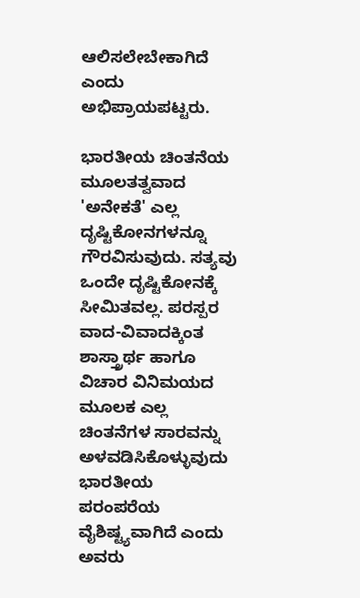ಆಲಿಸಲೇಬೇಕಾಗಿದೆ ಎಂದು ಅಭಿಪ್ರಾಯಪಟ್ಟರು.

ಭಾರತೀಯ ಚಿಂತನೆಯ ಮೂಲತತ್ವವಾದ 'ಅನೇಕತೆ' ಎಲ್ಲ ದೃಷ್ಟಿಕೋನಗಳನ್ನೂ ಗೌರವಿಸುವುದು. ಸತ್ಯವು ಒಂದೇ ದೃಷ್ಟಿಕೋನಕ್ಕೆ ಸೀಮಿತವಲ್ಲ. ಪರಸ್ಪರ ವಾದ-ವಿವಾದಕ್ಕಿಂತ ಶಾಸ್ತ್ರಾರ್ಥ ಹಾಗೂ ವಿಚಾರ ವಿನಿಮಯದ ಮೂಲಕ ಎಲ್ಲ ಚಿಂತನೆಗಳ ಸಾರವನ್ನು ಅಳವಡಿಸಿಕೊಳ್ಳುವುದು ಭಾರತೀಯ ಪರಂಪರೆಯ ವೈಶಿಷ್ಟ್ಯವಾಗಿದೆ ಎಂದು ಅವರು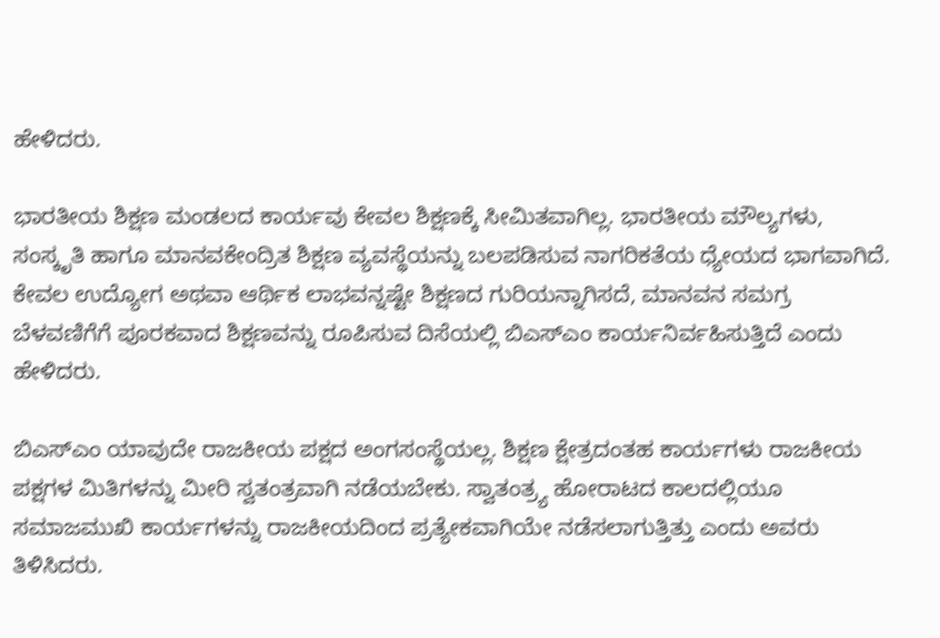ಹೇಳಿದರು.

ಭಾರತೀಯ ಶಿಕ್ಷಣ ಮಂಡಲದ ಕಾರ್ಯವು ಕೇವಲ ಶಿಕ್ಷಣಕ್ಕೆ ಸೀಮಿತವಾಗಿಲ್ಲ. ಭಾರತೀಯ ಮೌಲ್ಯಗಳು, ಸಂಸ್ಕೃತಿ ಹಾಗೂ ಮಾನವಕೇಂದ್ರಿತ ಶಿಕ್ಷಣ ವ್ಯವಸ್ಥೆಯನ್ನು ಬಲಪಡಿಸುವ ನಾಗರಿಕತೆಯ ಧ್ಯೇಯದ ಭಾಗವಾಗಿದೆ. ಕೇವಲ ಉದ್ಯೋಗ ಅಥವಾ ಆರ್ಥಿಕ ಲಾಭವನ್ನಷ್ಟೇ ಶಿಕ್ಷಣದ ಗುರಿಯನ್ನಾಗಿಸದೆ, ಮಾನವನ ಸಮಗ್ರ ಬೆಳವಣಿಗೆಗೆ ಪೂರಕವಾದ ಶಿಕ್ಷಣವನ್ನು ರೂಪಿಸುವ ದಿಸೆಯಲ್ಲಿ ಬಿಎಸ್ಎಂ ಕಾರ್ಯನಿರ್ವಹಿಸುತ್ತಿದೆ ಎಂದು ಹೇಳಿದರು.

ಬಿಎಸ್ಎಂ ಯಾವುದೇ ರಾಜಕೀಯ ಪಕ್ಷದ ಅಂಗಸಂಸ್ಥೆಯಲ್ಲ. ಶಿಕ್ಷಣ ಕ್ಷೇತ್ರದಂತಹ ಕಾರ್ಯಗಳು ರಾಜಕೀಯ ಪಕ್ಷಗಳ ಮಿತಿಗಳನ್ನು ಮೀರಿ ಸ್ವತಂತ್ರವಾಗಿ ನಡೆಯಬೇಕು. ಸ್ವಾತಂತ್ರ್ಯ ಹೋರಾಟದ ಕಾಲದಲ್ಲಿಯೂ ಸಮಾಜಮುಖಿ ಕಾರ್ಯಗಳನ್ನು ರಾಜಕೀಯದಿಂದ ಪ್ರತ್ಯೇಕವಾಗಿಯೇ ನಡೆಸಲಾಗುತ್ತಿತ್ತು ಎಂದು ಅವರು ತಿಳಿಸಿದರು.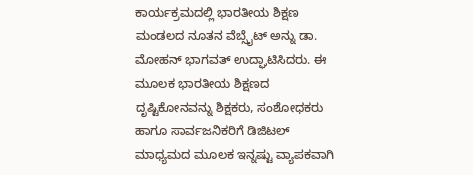ಕಾರ್ಯಕ್ರಮದಲ್ಲಿ ಭಾರತೀಯ ಶಿಕ್ಷಣ ಮಂಡಲದ ನೂತನ ವೆಬ್ಸೈಟ್ ಅನ್ನು ಡಾ. ಮೋಹನ್ ಭಾಗವತ್ ಉದ್ಘಾಟಿಸಿದರು. ಈ ಮೂಲಕ ಭಾರತೀಯ ಶಿಕ್ಷಣದ ದೃಷ್ಟಿಕೋನವನ್ನು ಶಿಕ್ಷಕರು, ಸಂಶೋಧಕರು ಹಾಗೂ ಸಾರ್ವಜನಿಕರಿಗೆ ಡಿಜಿಟಲ್ ಮಾಧ್ಯಮದ ಮೂಲಕ ಇನ್ನಷ್ಟು ವ್ಯಾಪಕವಾಗಿ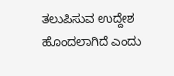ತಲುಪಿಸುವ ಉದ್ದೇಶ ಹೊಂದಲಾಗಿದೆ ಎಂದು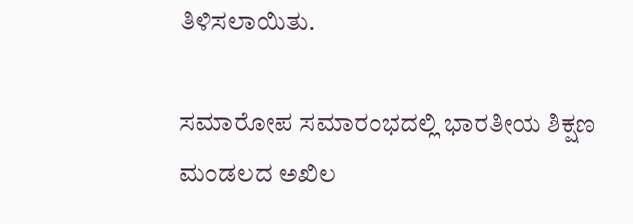ತಿಳಿಸಲಾಯಿತು.

ಸಮಾರೋಪ ಸಮಾರಂಭದಲ್ಲಿ ಭಾರತೀಯ ಶಿಕ್ಷಣ ಮಂಡಲದ ಅಖಿಲ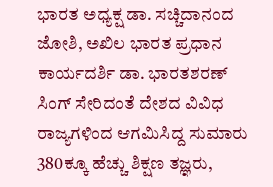ಭಾರತ ಅಧ್ಯಕ್ಷ ಡಾ. ಸಚ್ಚಿದಾನಂದ ಜೋಶಿ, ಅಖಿಲ ಭಾರತ ಪ್ರಧಾನ ಕಾರ್ಯದರ್ಶಿ ಡಾ. ಭಾರತಶರಣ್ ಸಿಂಗ್ ಸೇರಿದಂತೆ ದೇಶದ ವಿವಿಧ ರಾಜ್ಯಗಳಿಂದ ಆಗಮಿಸಿದ್ದ ಸುಮಾರು 380ಕ್ಕೂ ಹೆಚ್ಚು ಶಿಕ್ಷಣ ತಜ್ಞರು,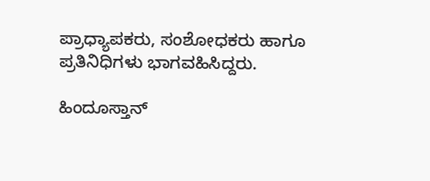ಪ್ರಾಧ್ಯಾಪಕರು, ಸಂಶೋಧಕರು ಹಾಗೂ ಪ್ರತಿನಿಧಿಗಳು ಭಾಗವಹಿಸಿದ್ದರು.

ಹಿಂದೂಸ್ತಾನ್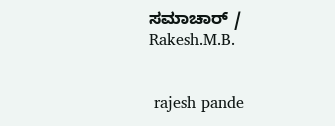ಸಮಾಚಾರ್ / Rakesh.M.B.


 rajesh pande